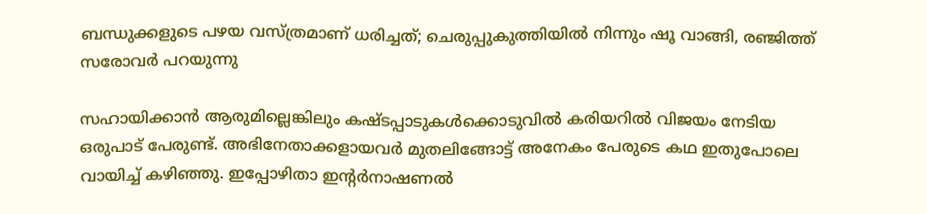ബന്ധുക്കളുടെ പഴയ വസ്ത്രമാണ് ധരിച്ചത്; ചെരുപ്പുകുത്തിയില്‍ നിന്നും ഷൂ വാങ്ങി, രഞ്ജിത്ത് സരോവർ പറയുന്നു

സഹായിക്കാന്‍ ആരുമില്ലെങ്കിലും കഷ്ടപ്പാടുകള്‍ക്കൊടുവില്‍ കരിയറില്‍ വിജയം നേടിയ ഒരുപാട് പേരുണ്ട്. അഭിനേതാക്കളായവര്‍ മുതലിങ്ങോട്ട് അനേകം പേരുടെ കഥ ഇതുപോലെ വായിച്ച് കഴിഞ്ഞു. ഇപ്പോഴിതാ ഇന്റര്‍നാഷണല്‍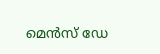മെന്‍സ് ഡേ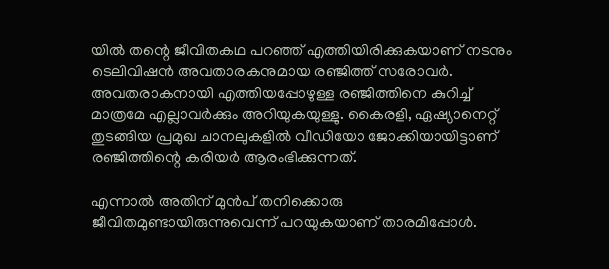യില്‍ തന്റെ ജീവിതകഥ പറഞ്ഞ് എത്തിയിരിക്കുകയാണ് നടനും ടെലിവിഷന്‍ അവതാരകനുമായ രഞ്ജിത്ത് സരോവര്‍. അവതരാകനായി എത്തിയപ്പോഴുള്ള രഞ്ജിത്തിനെ കുറിച്ച് മാത്രമേ എല്ലാവര്‍ക്കും അറിയുകയുള്ളു. കൈരളി, ഏഷ്യാനെറ്റ് തുടങ്ങിയ പ്രമുഖ ചാനലുകളില്‍ വീഡിയോ ജോക്കിയായിട്ടാണ് രഞ്ജിത്തിന്റെ കരിയര്‍ ആരംഭിക്കുന്നത്.

എന്നാല്‍ അതിന് മുന്‍പ് തനിക്കൊരു ജീവിതമുണ്ടായിരുന്നുവെന്ന് പറയുകയാണ് താരമിപ്പോള്‍.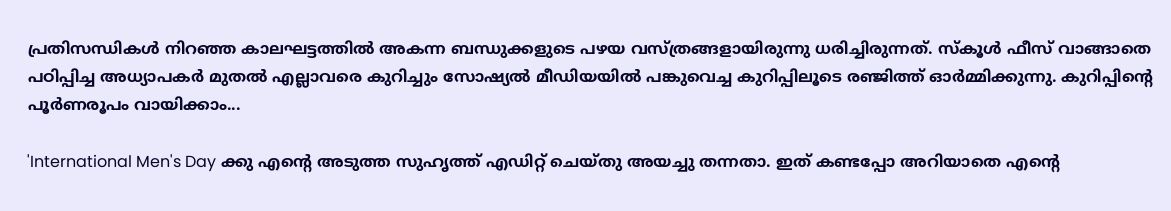പ്രതിസന്ധികള്‍ നിറഞ്ഞ കാലഘട്ടത്തില്‍ അകന്ന ബന്ധുക്കളുടെ പഴയ വസ്ത്രങ്ങളായിരുന്നു ധരിച്ചിരുന്നത്. സ്‌കൂള്‍ ഫീസ് വാങ്ങാതെ പഠിപ്പിച്ച അധ്യാപകര്‍ മുതല്‍ എല്ലാവരെ കുറിച്ചും സോഷ്യല്‍ മീഡിയയില്‍ പങ്കുവെച്ച കുറിപ്പിലൂടെ രഞ്ജിത്ത് ഓര്‍മ്മിക്കുന്നു. കുറിപ്പിന്റെ പൂര്‍ണരൂപം വായിക്കാം...

'International Men's Day ക്കു എന്റെ അടുത്ത സുഹൃത്ത് എഡിറ്റ് ചെയ്തു അയച്ചു തന്നതാ. ഇത് കണ്ടപ്പോ അറിയാതെ എന്റെ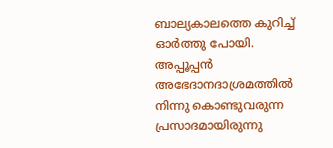ബാല്യകാലത്തെ കുറിച്ച് ഓര്‍ത്തു പോയി. അപ്പൂപ്പന്‍ അഭേദാനദാശ്രമത്തില്‍ നിന്നു കൊണ്ടുവരുന്ന പ്രസാദമായിരുന്നു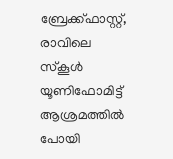ബ്രേക്ക്ഫാസ്റ്റ്, രാവിലെ സ്‌കൂള്‍ യൂണിഫോമിട്ട് ആശ്രമത്തില്‍ പോയി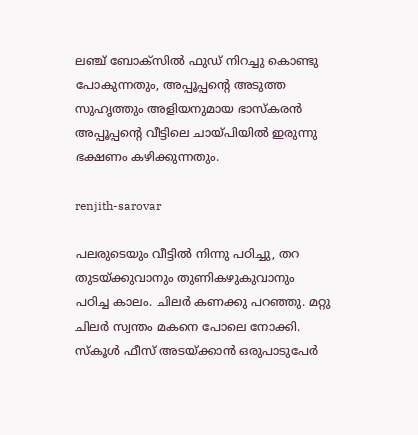ലഞ്ച് ബോക്‌സില്‍ ഫുഡ് നിറച്ചു കൊണ്ടു പോകുന്നതും, അപ്പൂപ്പന്റെ അടുത്ത സുഹൃത്തും അളിയനുമായ ഭാസ്‌കരന്‍ അപ്പൂപ്പന്റെ വീട്ടിലെ ചായ്പിയില്‍ ഇരുന്നു ഭക്ഷണം കഴിക്കുന്നതും.

renjith-sarovar

പലരുടെയും വീട്ടില്‍ നിന്നു പഠിച്ചു, തറ തുടയ്ക്കുവാനും തുണികഴുകുവാനും പഠിച്ച കാലം. ചിലര്‍ കണക്കു പറഞ്ഞു. മറ്റു ചിലര്‍ സ്വന്തം മകനെ പോലെ നോക്കി. സ്‌കൂള്‍ ഫീസ് അടയ്ക്കാന്‍ ഒരുപാടുപേര്‍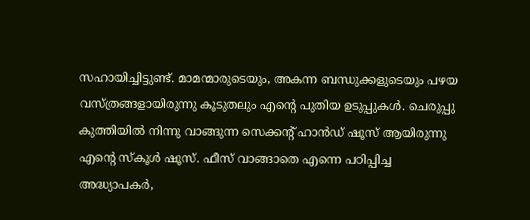സഹായിച്ചിട്ടുണ്ട്. മാമന്മാരുടെയും, അകന്ന ബന്ധുക്കളുടെയും പഴയ വസ്ത്രങ്ങളായിരുന്നു കൂടുതലും എന്റെ പുതിയ ഉടുപ്പുകള്‍. ചെരുപ്പു കുത്തിയില്‍ നിന്നു വാങ്ങുന്ന സെക്കന്റ് ഹാന്‍ഡ് ഷൂസ് ആയിരുന്നു എന്റെ സ്‌കൂള്‍ ഷൂസ്. ഫീസ് വാങ്ങാതെ എന്നെ പഠിപ്പിച്ച അദ്ധ്യാപകര്‍,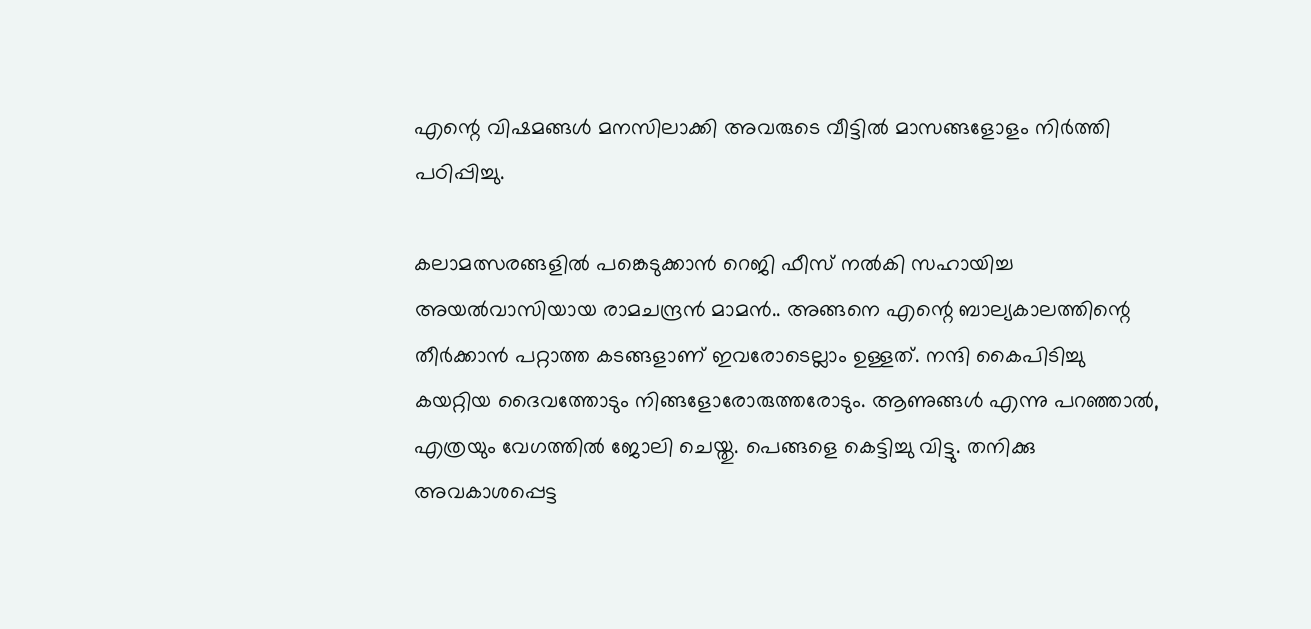എന്റെ വിഷമങ്ങള്‍ മനസിലാക്കി അവരുടെ വീട്ടില്‍ മാസങ്ങളോളം നിര്‍ത്തി പഠിപ്പിച്ചു.

കലാമത്സരങ്ങളില്‍ പങ്കെടുക്കാന്‍ റെജി ഫീസ് നല്‍കി സഹായിച്ച അയല്‍വാസിയായ രാമചന്ദ്രന്‍ മാമന്‍.. അങ്ങനെ എന്റെ ബാല്യകാലത്തിന്റെ തീര്‍ക്കാന്‍ പറ്റാത്ത കടങ്ങളാണ് ഇവരോടെല്ലാം ഉള്ളത്. നന്ദി കൈപിടിച്ചു കയറ്റിയ ദൈവത്തോടും നിങ്ങളോരോരുത്തരോടും. ആണുങ്ങള്‍ എന്നു പറഞ്ഞാല്‍, എത്രയും വേഗത്തില്‍ ജോലി ചെയ്തു. പെങ്ങളെ കെട്ടിച്ചു വിട്ടു. തനിക്കു അവകാശപ്പെട്ട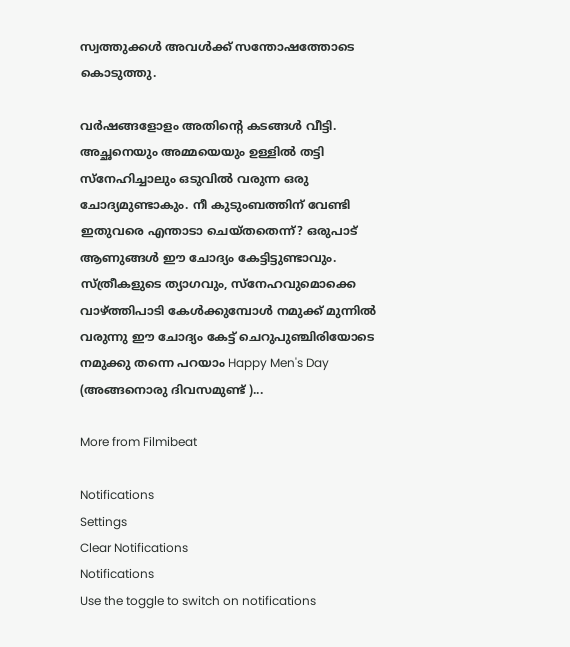സ്വത്തുക്കള്‍ അവള്‍ക്ക് സന്തോഷത്തോടെ കൊടുത്തു.

വര്‍ഷങ്ങളോളം അതിന്റെ കടങ്ങള്‍ വീട്ടി. അച്ഛനെയും അമ്മയെയും ഉള്ളില്‍ തട്ടി സ്‌നേഹിച്ചാലും ഒടുവില്‍ വരുന്ന ഒരു ചോദ്യമുണ്ടാകും. നീ കുടുംബത്തിന് വേണ്ടി ഇതുവരെ എന്താടാ ചെയ്തതെന്ന്? ഒരുപാട് ആണുങ്ങള്‍ ഈ ചോദ്യം കേട്ടിട്ടുണ്ടാവും. സ്ത്രീകളുടെ ത്യാഗവും, സ്‌നേഹവുമൊക്കെ വാഴ്ത്തിപാടി കേള്‍ക്കുമ്പോള്‍ നമുക്ക് മുന്നില്‍ വരുന്നു ഈ ചോദ്യം കേട്ട് ചെറുപുഞ്ചിരിയോടെ നമുക്കു തന്നെ പറയാം Happy Men's Day (അങ്ങനൊരു ദിവസമുണ്ട് )...

More from Filmibeat

Notifications
Settings
Clear Notifications
Notifications
Use the toggle to switch on notifications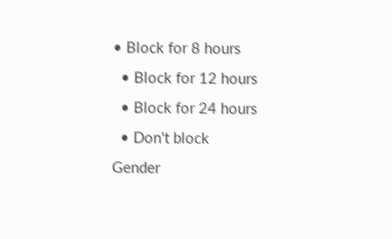• Block for 8 hours
  • Block for 12 hours
  • Block for 24 hours
  • Don't block
Gender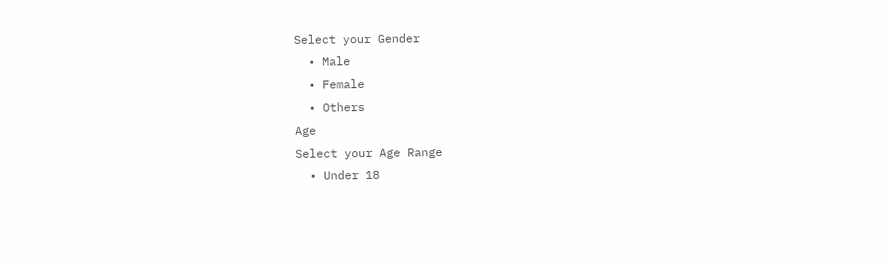Select your Gender
  • Male
  • Female
  • Others
Age
Select your Age Range
  • Under 18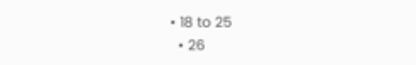• 18 to 25
  • 26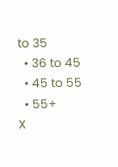to 35
  • 36 to 45
  • 45 to 55
  • 55+
X